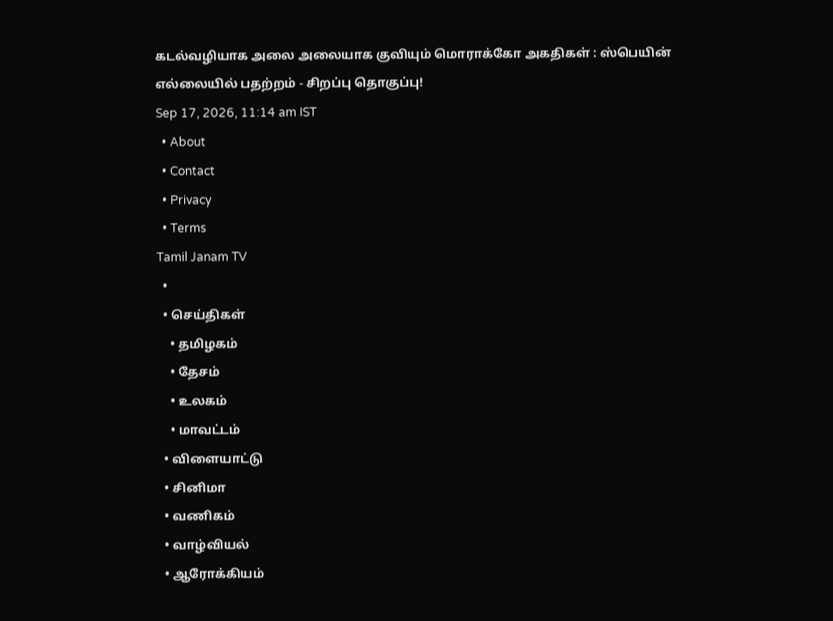கடல்வழியாக அலை அலையாக குவியும் மொராக்கோ அகதிகள் : ஸ்பெயின் எல்லையில் பதற்றம் - சிறப்பு தொகுப்பு!
Sep 17, 2026, 11:14 am IST
  • About
  • Contact
  • Privacy
  • Terms
Tamil Janam TV
  •
  • செய்திகள்
    • தமிழகம்
    • தேசம்
    • உலகம்
    • மாவட்டம்
  • விளையாட்டு
  • சினிமா
  • வணிகம்
  • வாழ்வியல்
  • ஆரோக்கியம்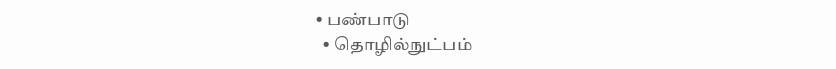• பண்பாடு
  • தொழில்நுட்பம்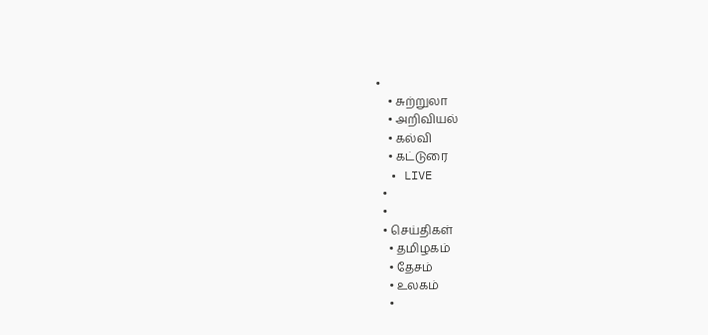•
    • சுற்றுலா
    • அறிவியல்
    • கல்வி
    • கட்டுரை
  • LIVE
  •
  •
  • செய்திகள்
    • தமிழகம்
    • தேசம்
    • உலகம்
    •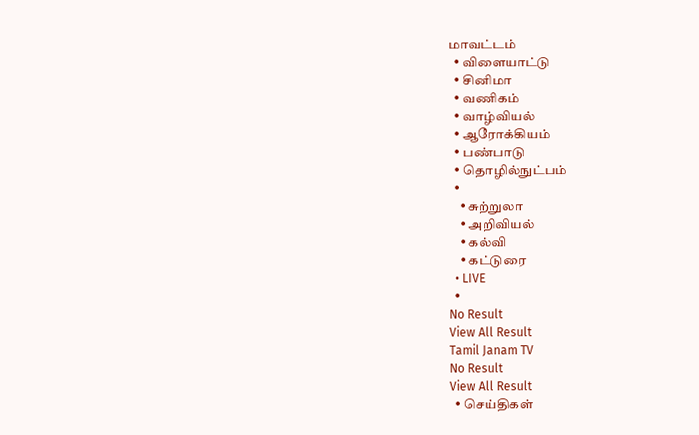மாவட்டம்
  • விளையாட்டு
  • சினிமா
  • வணிகம்
  • வாழ்வியல்
  • ஆரோக்கியம்
  • பண்பாடு
  • தொழில்நுட்பம்
  •
    • சுற்றுலா
    • அறிவியல்
    • கல்வி
    • கட்டுரை
  • LIVE
  •
No Result
View All Result
Tamil Janam TV
No Result
View All Result
  • செய்திகள்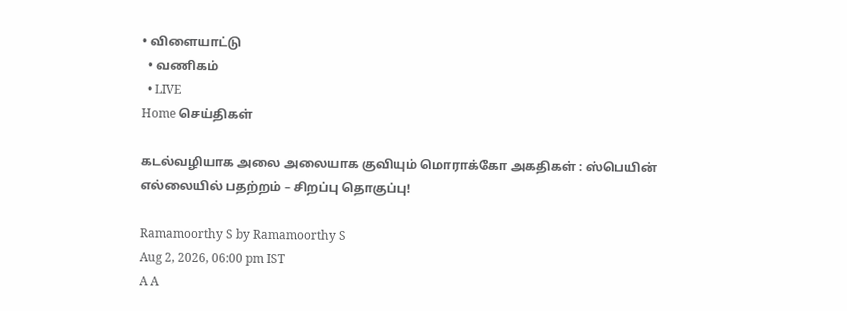• விளையாட்டு
  • வணிகம்
  • LIVE
Home செய்திகள்

கடல்வழியாக அலை அலையாக குவியும் மொராக்கோ அகதிகள் : ஸ்பெயின் எல்லையில் பதற்றம் – சிறப்பு தொகுப்பு!

Ramamoorthy S by Ramamoorthy S
Aug 2, 2026, 06:00 pm IST
A A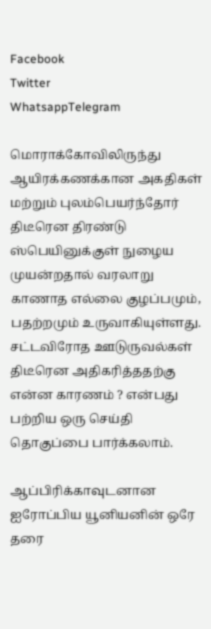Facebook
Twitter
WhatsappTelegram

மொராக்கோவிலிருந்து ஆயிரக்கணக்கான அகதிகள் மற்றும் புலம்பெயர்ந்தோர் திடீரென திரண்டு ஸ்பெயினுக்குள் நுழைய முயன்றதால் வரலாறு காணாத எல்லை குழப்பமும், பதற்றமும் உருவாகியுள்ளது. சட்டவிரோத ஊடுருவல்கள் திடீரென அதிகரித்ததற்கு என்ன காரணம் ? என்பது பற்றிய ஒரு செய்தி தொகுப்பை பார்க்கலாம்.

ஆப்பிரிக்காவுடனான ஐரோப்பிய யூனியனின் ஒரே தரை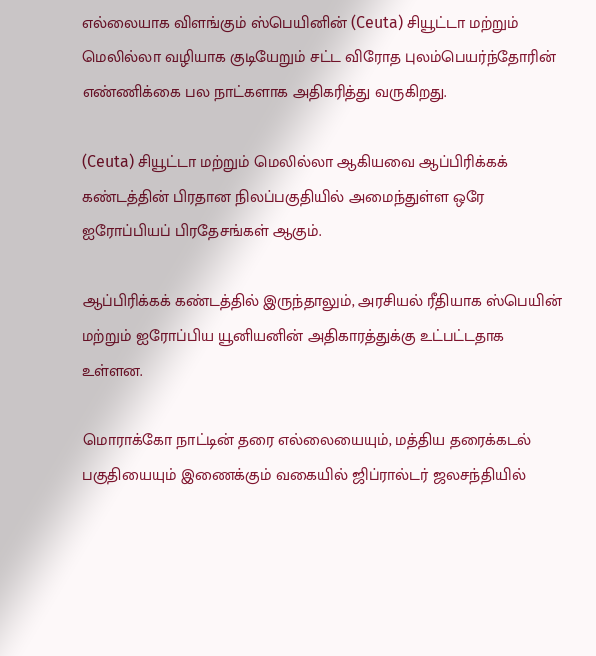எல்லையாக விளங்கும் ஸ்பெயினின் (Ceuta) சியூட்டா மற்றும் மெலில்லா வழியாக குடியேறும் சட்ட விரோத புலம்பெயர்ந்தோரின் எண்ணிக்கை பல நாட்களாக அதிகரித்து வருகிறது.

(Ceuta) சியூட்டா மற்றும் மெலில்லா ஆகியவை ஆப்பிரிக்கக் கண்டத்தின் பிரதான நிலப்பகுதியில் அமைந்துள்ள ஒரே ஐரோப்பியப் பிரதேசங்கள் ஆகும்.

ஆப்பிரிக்கக் கண்டத்தில் இருந்தாலும், அரசியல் ரீதியாக ஸ்பெயின் மற்றும் ஐரோப்பிய யூனியனின் அதிகாரத்துக்கு உட்பட்டதாக உள்ளன.

மொராக்கோ நாட்டின் தரை எல்லையையும், மத்திய தரைக்கடல் பகுதியையும் இணைக்கும் வகையில் ஜிப்ரால்டர் ஜலசந்தியில்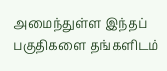அமைந்துள்ள இந்தப் பகுதிகளை தங்களிடம்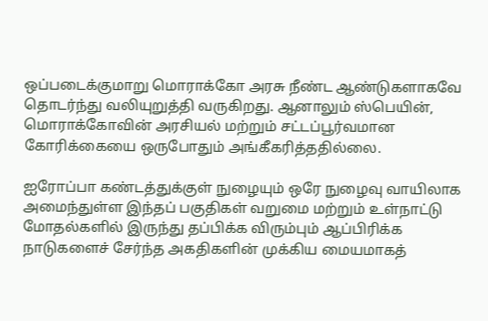ஒப்படைக்குமாறு மொராக்கோ அரசு நீண்ட ஆண்டுகளாகவே தொடர்ந்து வலியுறுத்தி வருகிறது. ஆனாலும் ஸ்பெயின், மொராக்கோவின் அரசியல் மற்றும் சட்டப்பூர்வமான கோரிக்கையை ஒருபோதும் அங்கீகரித்ததில்லை.

ஐரோப்பா கண்டத்துக்குள் நுழையும் ஒரே நுழைவு வாயிலாக அமைந்துள்ள இந்தப் பகுதிகள் வறுமை மற்றும் உள்நாட்டு மோதல்களில் இருந்து தப்பிக்க விரும்பும் ஆப்பிரிக்க நாடுகளைச் சேர்ந்த அகதிகளின் முக்கிய மையமாகத்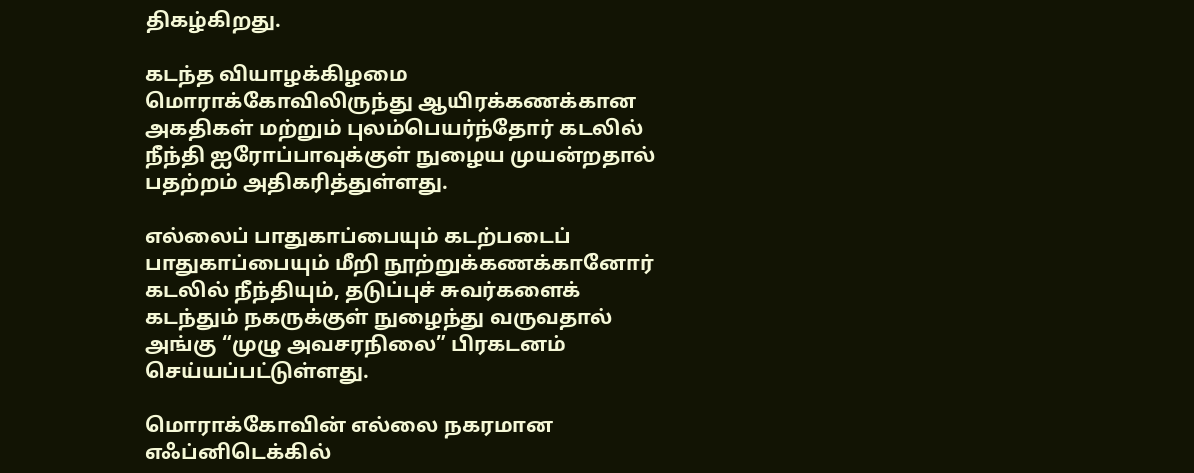திகழ்கிறது.

கடந்த வியாழக்கிழமை மொராக்கோவிலிருந்து ஆயிரக்கணக்கான அகதிகள் மற்றும் புலம்பெயர்ந்தோர் கடலில் நீந்தி ஐரோப்பாவுக்குள் நுழைய முயன்றதால் பதற்றம் அதிகரித்துள்ளது.

எல்லைப் பாதுகாப்பையும் கடற்படைப் பாதுகாப்பையும் மீறி நூற்றுக்கணக்கானோர் கடலில் நீந்தியும், தடுப்புச் சுவர்களைக் கடந்தும் நகருக்குள் நுழைந்து வருவதால் அங்கு “முழு அவசரநிலை” பிரகடனம் செய்யப்பட்டுள்ளது.

மொராக்கோவின் எல்லை நகரமான எஃப்னிடெக்கில்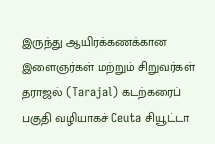இருந்து ஆயிரக்கணக்கான இளைஞர்கள் மற்றும் சிறுவர்கள் தராஜல் (Tarajal) கடற்கரைப் பகுதி வழியாகச் Ceuta சியூட்டா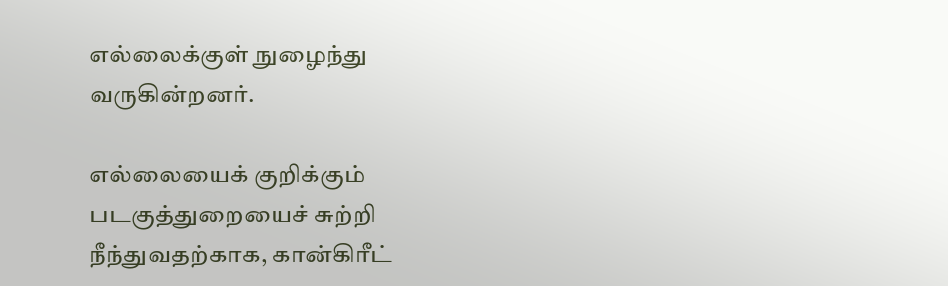எல்லைக்குள் நுழைந்து வருகின்றனர்.

எல்லையைக் குறிக்கும் படகுத்துறையைச் சுற்றி நீந்துவதற்காக, கான்கிரீட்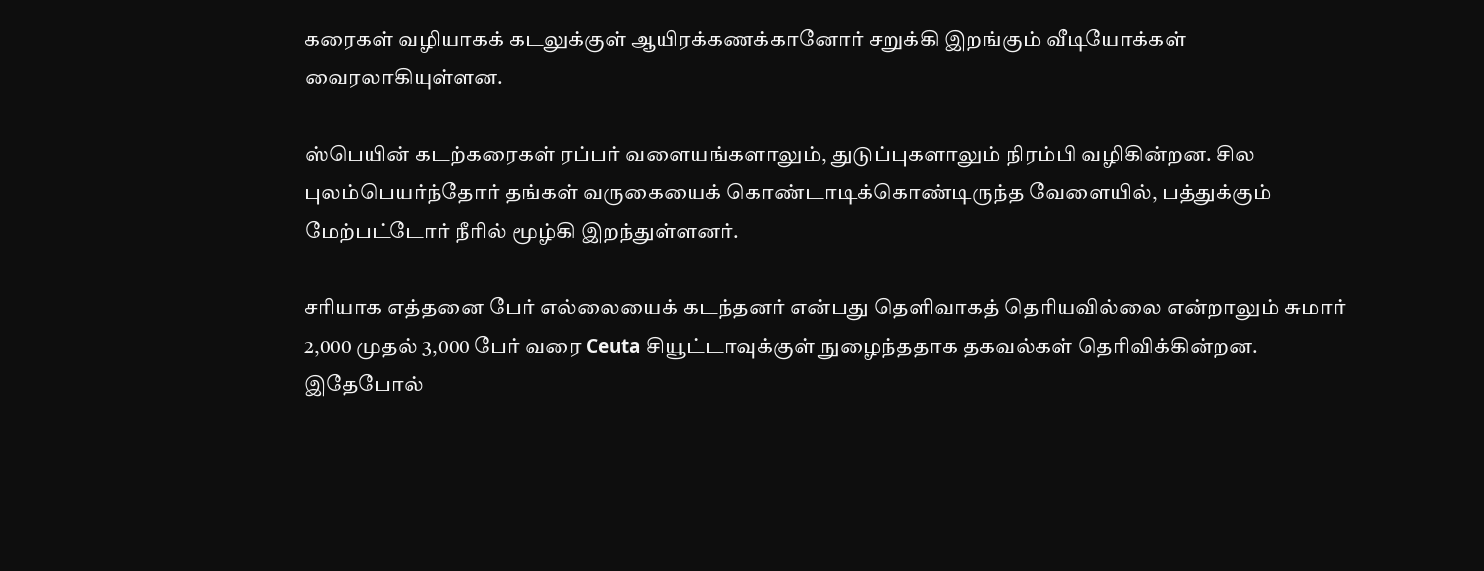கரைகள் வழியாகக் கடலுக்குள் ஆயிரக்கணக்கானோர் சறுக்கி இறங்கும் வீடியோக்கள் வைரலாகியுள்ளன.

ஸ்பெயின் கடற்கரைகள் ரப்பர் வளையங்களாலும், துடுப்புகளாலும் நிரம்பி வழிகின்றன. சில புலம்பெயர்ந்தோர் தங்கள் வருகையைக் கொண்டாடிக்கொண்டிருந்த வேளையில், பத்துக்கும் மேற்பட்டோர் நீரில் மூழ்கி இறந்துள்ளனர்.

சரியாக எத்தனை பேர் எல்லையைக் கடந்தனர் என்பது தெளிவாகத் தெரியவில்லை என்றாலும் சுமார் 2,000 முதல் 3,000 பேர் வரை Ceuta சியூட்டாவுக்குள் நுழைந்ததாக தகவல்கள் தெரிவிக்கின்றன.
இதேபோல்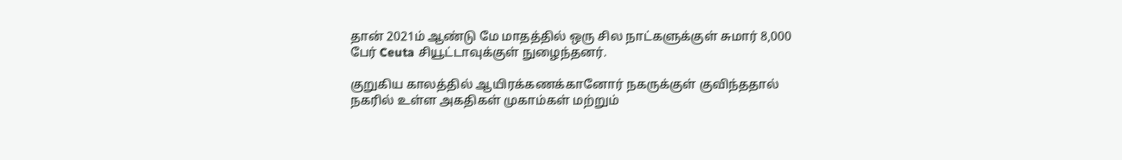தான் 2021ம் ஆண்டு மே மாதத்தில் ஒரு சில நாட்களுக்குள் சுமார் 8,000 பேர் Ceuta சியூட்டாவுக்குள் நுழைந்தனர்.

குறுகிய காலத்தில் ஆயிரக்கணக்கானோர் நகருக்குள் குவிந்ததால் நகரில் உள்ள அகதிகள் முகாம்கள் மற்றும்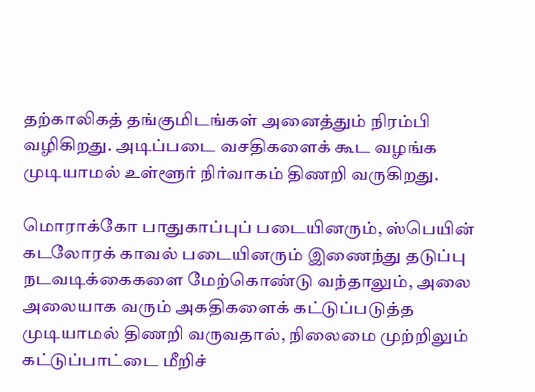தற்காலிகத் தங்குமிடங்கள் அனைத்தும் நிரம்பி வழிகிறது. அடிப்படை வசதிகளைக் கூட வழங்க முடியாமல் உள்ளூர் நிர்வாகம் திணறி வருகிறது.

மொராக்கோ பாதுகாப்புப் படையினரும், ஸ்பெயின் கடலோரக் காவல் படையினரும் இணைந்து தடுப்பு நடவடிக்கைகளை மேற்கொண்டு வந்தாலும், அலை அலையாக வரும் அகதிகளைக் கட்டுப்படுத்த முடியாமல் திணறி வருவதால், நிலைமை முற்றிலும் கட்டுப்பாட்டை மீறிச்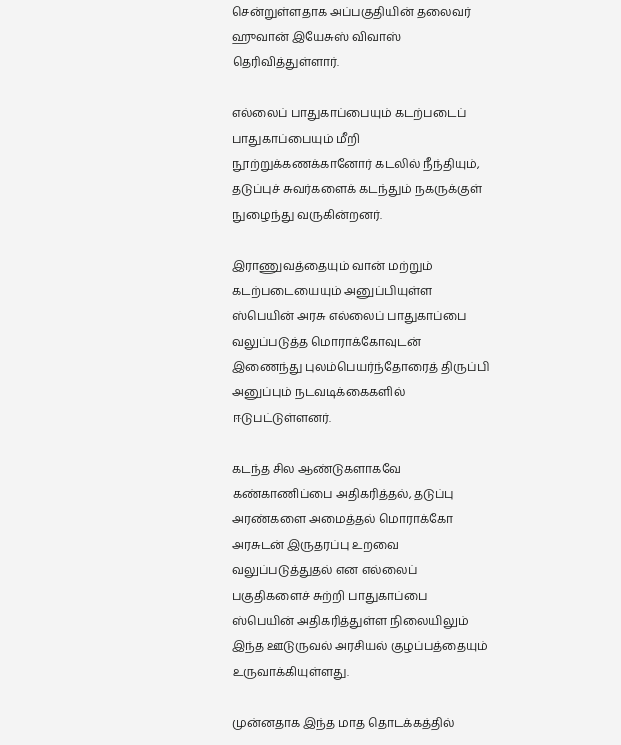சென்றுள்ளதாக அப்பகுதியின் தலைவர் ஹுவான் இயேசுஸ் விவாஸ் தெரிவித்துள்ளார்.

எல்லைப் பாதுகாப்பையும் கடற்படைப் பாதுகாப்பையும் மீறி நூற்றுக்கணக்கானோர் கடலில் நீந்தியும், தடுப்புச் சுவர்களைக் கடந்தும் நகருக்குள் நுழைந்து வருகின்றனர்.

இராணுவத்தையும் வான் மற்றும் கடற்படையையும் அனுப்பியுள்ள ஸ்பெயின் அரசு எல்லைப் பாதுகாப்பை வலுப்படுத்த மொராக்கோவுடன் இணைந்து புலம்பெயர்ந்தோரைத் திருப்பி அனுப்பும் நடவடிக்கைகளில் ஈடுபட்டுள்ளனர்.

கடந்த சில ஆண்டுகளாகவே கண்காணிப்பை அதிகரித்தல், தடுப்பு அரண்களை அமைத்தல் மொராக்கோ அரசுடன் இருதரப்பு உறவை வலுப்படுத்துதல் என எல்லைப் பகுதிகளைச் சுற்றி பாதுகாப்பை ஸ்பெயின் அதிகரித்துள்ள நிலையிலும் இந்த ஊடுருவல் அரசியல் குழப்பத்தையும் உருவாக்கியுள்ளது.

முன்னதாக இந்த மாத தொடக்கத்தில்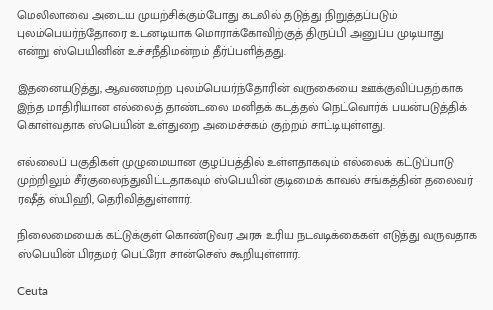மெலிலாவை அடைய முயற்சிக்கும்போது கடலில் தடுத்து நிறுத்தப்படும் புலம்பெயர்ந்தோரை உடனடியாக மொராக்கோவிற்குத் திருப்பி அனுப்ப முடியாது என்று ஸ்பெயினின் உச்சநீதிமன்றம் தீர்ப்பளித்தது.

இதனையடுத்து, ஆவணமற்ற புலம்பெயர்ந்தோரின் வருகையை ஊக்குவிப்பதற்காக இந்த மாதிரியான எல்லைத் தாண்டலை மனிதக் கடத்தல் நெட்வொர்க் பயன்படுத்திக் கொள்வதாக ஸ்பெயின் உள்துறை அமைச்சகம் குற்றம் சாட்டியுள்ளது.

எல்லைப் பகுதிகள் முழுமையான குழப்பத்தில் உள்ளதாகவும் எல்லைக் கட்டுப்பாடு முற்றிலும் சீர்குலைந்துவிட்டதாகவும் ஸ்பெயின் குடிமைக் காவல் சங்கத்தின் தலைவர் ரஷீத் ஸ்பிஹி, தெரிவித்துள்ளார்.

நிலைமையைக் கட்டுக்குள் கொண்டுவர அரசு உரிய நடவடிக்கைகள் எடுத்து வருவதாக ஸ்பெயின் பிரதமர் பெட்ரோ சான்செஸ் கூறியுள்ளார்.

Ceuta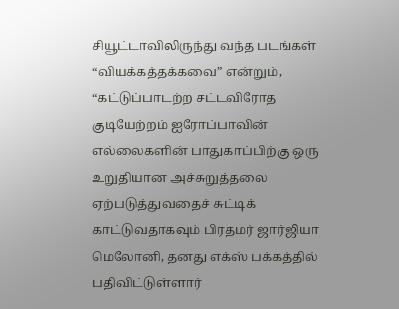சியூட்டாவிலிருந்து வந்த படங்கள் “வியக்கத்தக்கவை” என்றும், “கட்டுப்பாடற்ற சட்டவிரோத குடியேற்றம் ஐரோப்பாவின் எல்லைகளின் பாதுகாப்பிற்கு ஒரு உறுதியான அச்சுறுத்தலை ஏற்படுத்துவதைச் சுட்டிக் காட்டுவதாகவும் பிரதமர் ஜார்ஜியா மெலோனி, தனது எக்ஸ் பக்கத்தில் பதிவிட்டுள்ளார்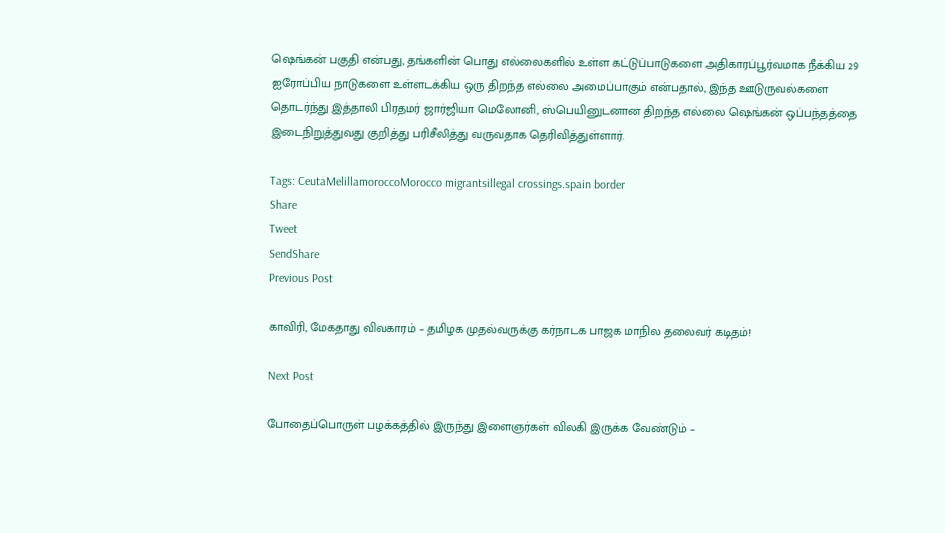ஷெங்கன் பகுதி என்பது, தங்களின் பொது எல்லைகளில் உள்ள கட்டுப்பாடுகளை அதிகாரப்பூர்வமாக நீக்கிய 29 ஐரோப்பிய நாடுகளை உள்ளடக்கிய ஒரு திறந்த எல்லை அமைப்பாகும் என்பதால், இந்த ஊடுருவல்களை தொடர்ந்து இத்தாலி பிரதமர் ஜார்ஜியா மெலோனி, ஸ்பெயினுடனான திறந்த எல்லை ஷெங்கன் ஒப்பந்தத்தை இடைநிறுத்துவது குறித்து பரிசீலித்து வருவதாக தெரிவித்துள்ளார்.

Tags: CeutaMelillamoroccoMorocco migrantsillegal crossings.spain border
Share
Tweet
SendShare
Previous Post

காவிரி, மேகதாது விவகாரம் – தமிழக முதல்வருக்கு கர்நாடக பாஜக மாநில தலைவர் கடிதம்!

Next Post

போதைப்பொருள் பழக்கத்தில் இருந்து இளைஞர்கள் விலகி இருக்க வேண்டும் –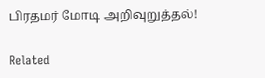பிரதமர் மோடி அறிவுறுத்தல்!

Related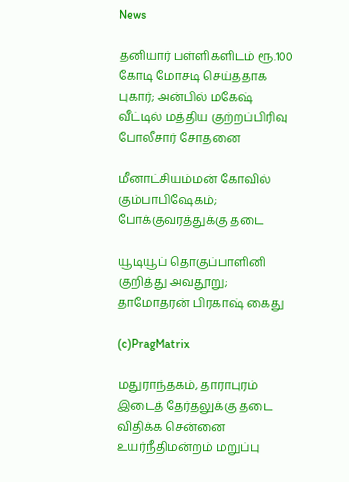News

தனியார் பள்ளிகளிடம் ரூ.100 கோடி மோசடி செய்ததாக புகார்; அன்பில் மகேஷ் வீட்டில் மத்திய குற்றப்பிரிவு போலீசார் சோதனை

மீனாட்சியம்மன் கோவில் கும்பாபிஷேகம்; போக்குவரத்துக்கு தடை

யூடியூப் தொகுப்பாளினி குறித்து அவதூறு; தாமோதரன் பிரகாஷ் கைது

(c)PragMatrix

மதுராந்தகம், தாராபுரம் இடைத் தேர்தலுக்கு தடை விதிக்க சென்னை உயர்நீதிமன்றம் மறுப்பு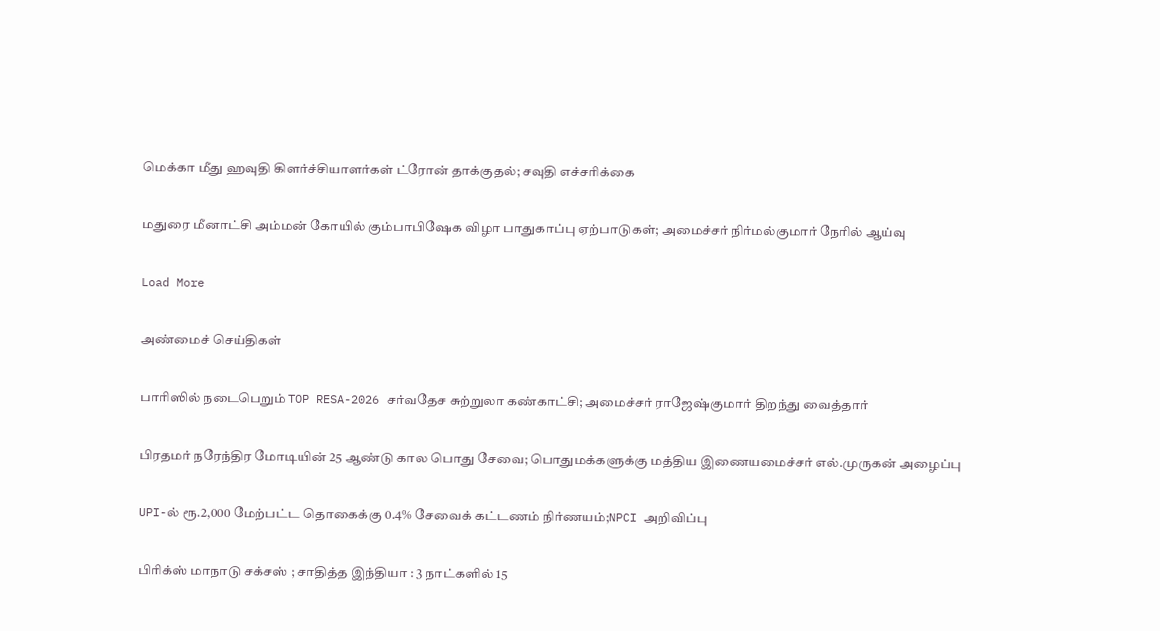மெக்கா மீது ஹவுதி கிளர்ச்சியாளர்கள் ட்ரோன் தாக்குதல்; சவுதி எச்சரிக்கை

மதுரை மீனாட்சி அம்மன் கோயில் கும்பாபிஷேக விழா பாதுகாப்பு ஏற்பாடுகள்; அமைச்சர் நிர்மல்குமார் நேரில் ஆய்வு

Load More

அண்மைச் செய்திகள்

பாரிஸில் நடைபெறும் TOP RESA-2026 சர்வதேச சுற்றுலா கண்காட்சி; அமைச்சர் ராஜேஷ்குமார் திறந்து வைத்தார்

பிரதமர் நரேந்திர மோடியின் 25 ஆண்டு கால பொது சேவை; பொதுமக்களுக்கு மத்திய இணையமைச்சர் எல்.முருகன் அழைப்பு

UPI-ல் ரூ.2,000 மேற்பட்ட தொகைக்கு 0.4% சேவைக் கட்டணம் நிர்ணயம்;NPCI அறிவிப்பு

பிரிக்ஸ் மாநாடு சக்சஸ் ; சாதித்த இந்தியா : 3 நாட்களில் 15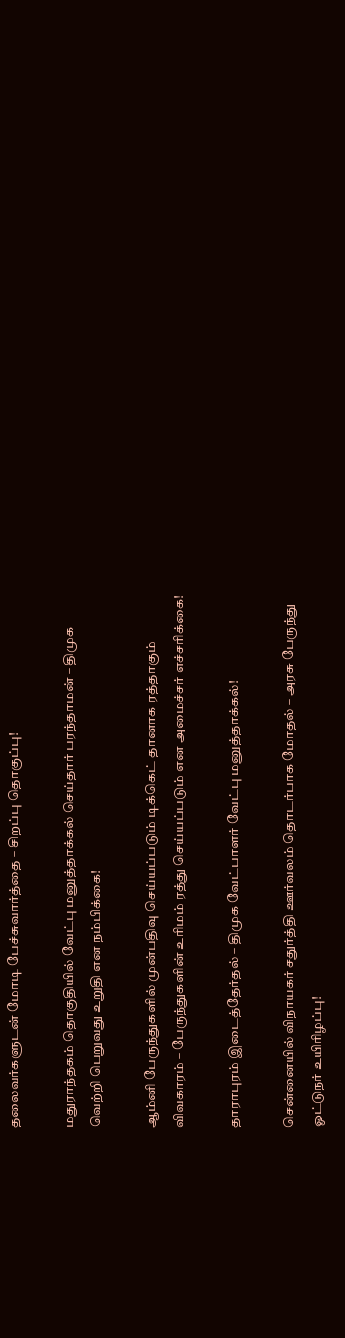தலைவர்களுடன் மோடி பேச்சுவார்த்தை – சிறப்பு தொகுப்பு!

மதுராந்தகம் தொகுதியில் வேட்பு மனுத்தாக்கல் செய்தார் பரந்தாமன் – திமுக வெற்றி பெறுவது உறுதி என நம்பிக்கை!

ஆம்னி பேருந்துகளில் முன்பதிவு செய்யப்படும் டிக்கெட் தானாக ரத்தாகும் விவகாரம் – பேருந்துகளின் உரிமம் ரத்து செய்யப்படும் என அமைச்சர் எச்சரிக்கை!

தாராபுரம் இடைத்தேர்தல் – திமுக வேட்பாளர் வேட்பு மனுத்தாக்கல்!

சென்னையில் விநாயகர் சதுர்த்தி ஊர்வலம் தொடர்பாக மோதல் – அரசு பேருந்து ஓட்டுநர் உயிரிழப்பு!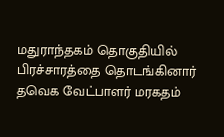மதுராந்தகம் தொகுதியில் பிரச்சாரத்தை தொடங்கினார் தவெக வேட்பாளர் மரகதம்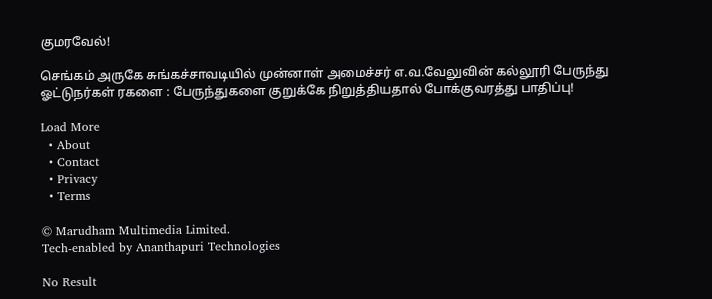குமரவேல்!

செங்கம் அருகே சுங்கச்சாவடியில் முன்னாள் அமைச்சர் எ.வ.வேலுவின் கல்லூரி பேருந்து ஓட்டுநர்கள் ரகளை : பேருந்துகளை குறுக்கே நிறுத்தியதால் போக்குவரத்து பாதிப்பு!

Load More
  • About
  • Contact
  • Privacy
  • Terms

© Marudham Multimedia Limited.
Tech-enabled by Ananthapuri Technologies

No Result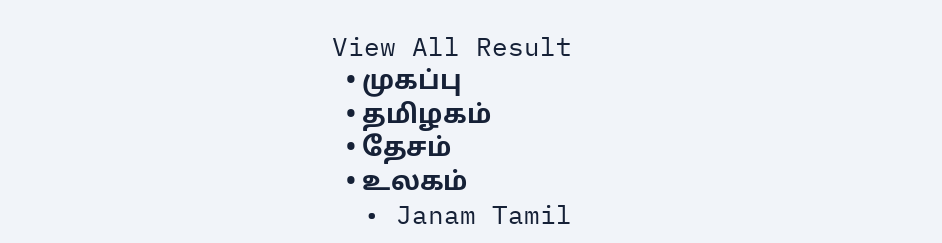View All Result
  • முகப்பு
  • தமிழகம்
  • தேசம்
  • உலகம்
  • Janam Tamil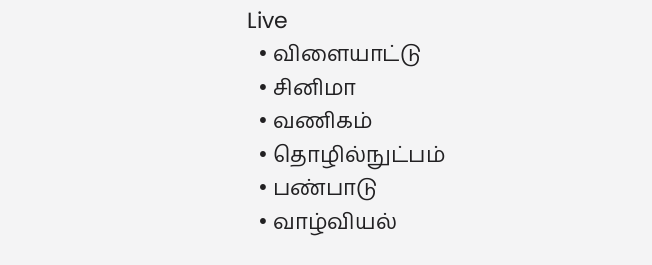Live
  • விளையாட்டு
  • சினிமா
  • வணிகம்
  • தொழில்நுட்பம்
  • பண்பாடு
  • வாழ்வியல்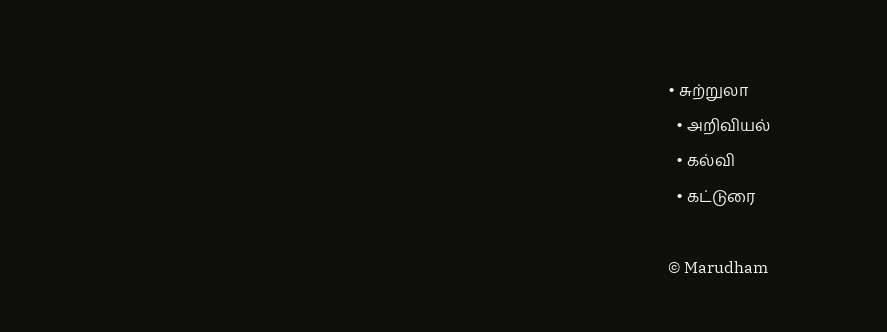• சுற்றுலா
  • அறிவியல்
  • கல்வி
  • கட்டுரை

© Marudham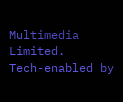Multimedia Limited.
Tech-enabled by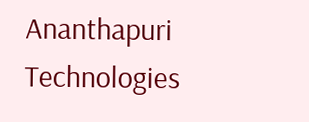Ananthapuri Technologies